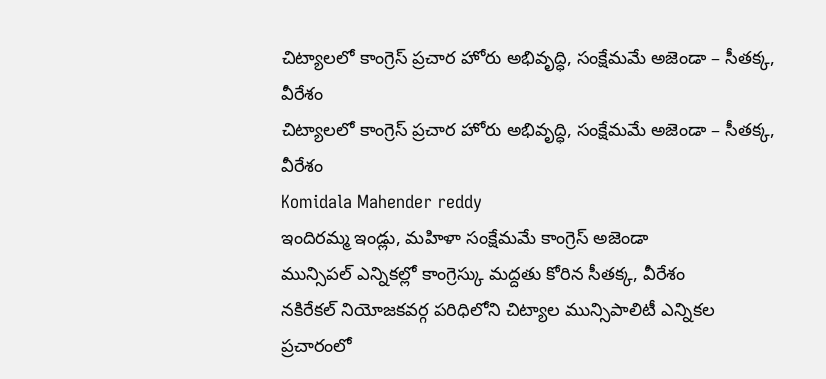చిట్యాలలో కాంగ్రెస్ ప్రచార హోరు అభివృద్ధి, సంక్షేమమే అజెండా – సీతక్క, వీరేశం
చిట్యాలలో కాంగ్రెస్ ప్రచార హోరు అభివృద్ధి, సంక్షేమమే అజెండా – సీతక్క, వీరేశం
Komidala Mahender reddy
ఇందిరమ్మ ఇండ్లు, మహిళా సంక్షేమమే కాంగ్రెస్ అజెండా
మున్సిపల్ ఎన్నికల్లో కాంగ్రెస్కు మద్దతు కోరిన సీతక్క, వీరేశం
నకిరేకల్ నియోజకవర్గ పరిధిలోని చిట్యాల మున్సిపాలిటీ ఎన్నికల ప్రచారంలో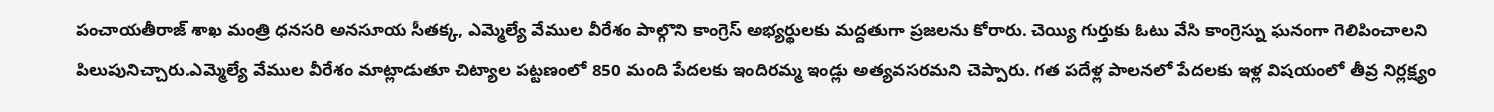పంచాయతీరాజ్ శాఖ మంత్రి ధనసరి అనసూయ సీతక్క, ఎమ్మెల్యే వేముల వీరేశం పాల్గొని కాంగ్రెస్ అభ్యర్థులకు మద్దతుగా ప్రజలను కోరారు. చెయ్యి గుర్తుకు ఓటు వేసి కాంగ్రెస్ను ఘనంగా గెలిపించాలని పిలుపునిచ్చారు.ఎమ్మెల్యే వేముల వీరేశం మాట్లాడుతూ చిట్యాల పట్టణంలో 850 మంది పేదలకు ఇందిరమ్మ ఇండ్లు అత్యవసరమని చెప్పారు. గత పదేళ్ల పాలనలో పేదలకు ఇళ్ల విషయంలో తీవ్ర నిర్లక్ష్యం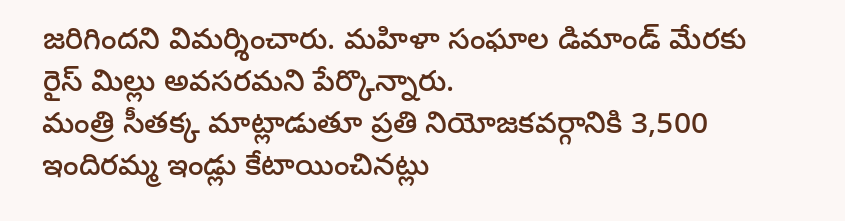జరిగిందని విమర్శించారు. మహిళా సంఘాల డిమాండ్ మేరకు రైస్ మిల్లు అవసరమని పేర్కొన్నారు.
మంత్రి సీతక్క మాట్లాడుతూ ప్రతి నియోజకవర్గానికి 3,500 ఇందిరమ్మ ఇండ్లు కేటాయించినట్లు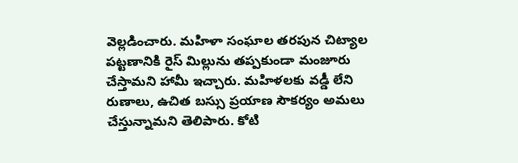వెల్లడించారు. మహిళా సంఘాల తరపున చిట్యాల పట్టణానికి రైస్ మిల్లును తప్పకుండా మంజూరు చేస్తామని హామీ ఇచ్చారు. మహిళలకు వడ్డీ లేని రుణాలు, ఉచిత బస్సు ప్రయాణ సౌకర్యం అమలు చేస్తున్నామని తెలిపారు. కోటి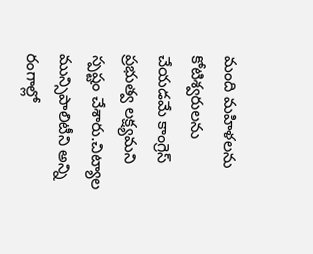మంది మహిళలను కోటిశ్వరులను చేయడమే కాంగ్రెస్ ప్రభుత్వ లక్ష్యమని స్పష్టం చేశారు.చిట్యాల మున్సిపాలిటీని అన్ని రంగాల్లో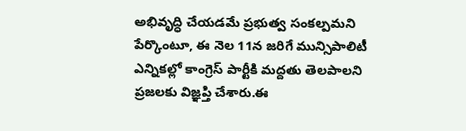అభివృద్ధి చేయడమే ప్రభుత్వ సంకల్పమని పేర్కొంటూ, ఈ నెల 11న జరిగే మున్సిపాలిటీ ఎన్నికల్లో కాంగ్రెస్ పార్టీకి మద్దతు తెలపాలని ప్రజలకు విజ్ఞప్తి చేశారు.ఈ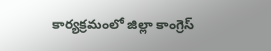కార్యక్రమంలో జిల్లా కాంగ్రెస్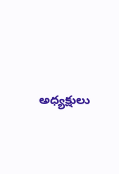అధ్యక్షులు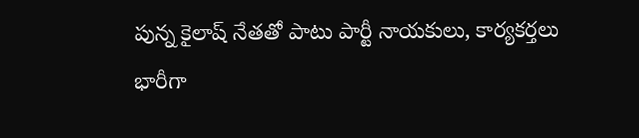పున్న కైలాష్ నేతతో పాటు పార్టీ నాయకులు, కార్యకర్తలు భారీగా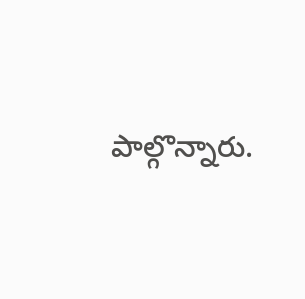పాల్గొన్నారు.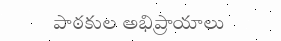పాఠకుల అభిప్రాయాలు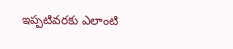ఇప్పటివరకు ఎలాంటి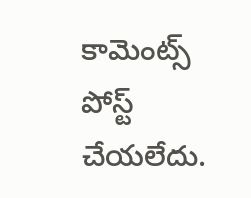కామెంట్స్ పోస్ట్ చేయలేదు.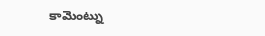కామెంట్ను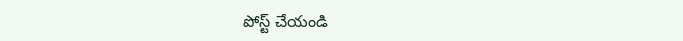పోస్ట్ చేయండి